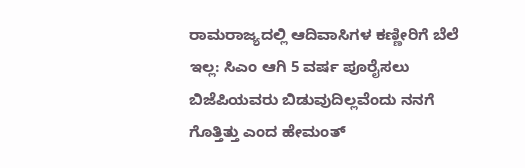ರಾಮರಾಜ್ಯದಲ್ಲಿ ಆದಿವಾಸಿಗಳ ಕಣ್ಣೀರಿಗೆ ಬೆಲೆ ಇಲ್ಲ: ಸಿಎಂ ಆಗಿ 5 ವರ್ಷ ಪೂರೈಸಲು ಬಿಜೆಪಿಯವರು ಬಿಡುವುದಿಲ್ಲವೆಂದು ನನಗೆ ಗೊತ್ತಿತ್ತು ಎಂದ ಹೇಮಂತ್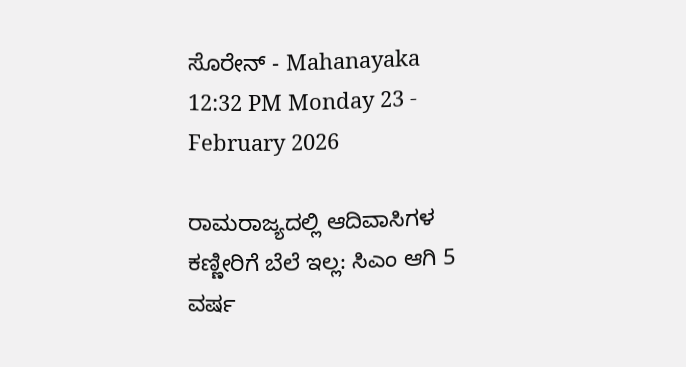ಸೊರೇನ್ - Mahanayaka
12:32 PM Monday 23 - February 2026

ರಾಮರಾಜ್ಯದಲ್ಲಿ ಆದಿವಾಸಿಗಳ ಕಣ್ಣೀರಿಗೆ ಬೆಲೆ ಇಲ್ಲ: ಸಿಎಂ ಆಗಿ 5 ವರ್ಷ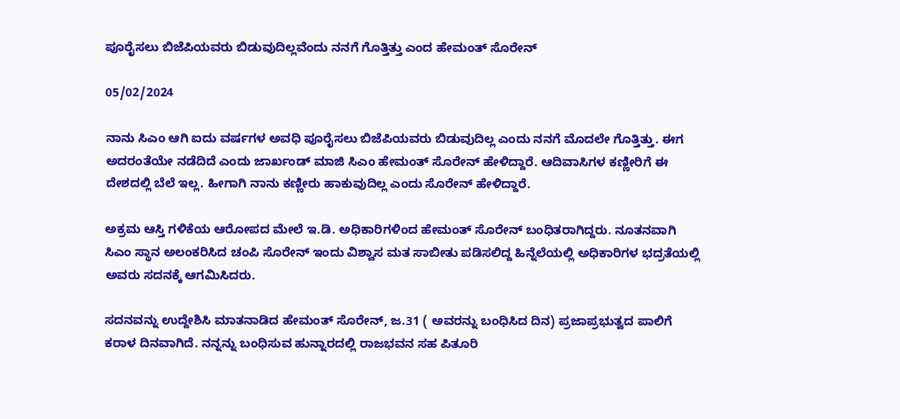ಪೂರೈಸಲು ಬಿಜೆಪಿಯವರು ಬಿಡುವುದಿಲ್ಲವೆಂದು ನನಗೆ ಗೊತ್ತಿತ್ತು ಎಂದ ಹೇಮಂತ್ ಸೊರೇನ್

05/02/2024

ನಾನು ಸಿಎಂ ಆಗಿ ಐದು ವರ್ಷಗಳ ಅವಧಿ ಪೂರೈಸಲು ಬಿಜೆಪಿಯವರು ಬಿಡುವುದಿಲ್ಲ ಎಂದು ನನಗೆ ಮೊದಲೇ ಗೊತ್ತಿತ್ತು. ಈಗ ಅದರಂತೆಯೇ ನಡೆದಿದೆ ಎಂದು ಜಾರ್ಖಂಡ್‌ ಮಾಜಿ ಸಿಎಂ ಹೇಮಂತ್‌ ಸೊರೇನ್‌ ಹೇಳಿದ್ದಾರೆ. ಆದಿವಾಸಿಗಳ ಕಣ್ಣೀರಿಗೆ ಈ ದೇಶದಲ್ಲಿ ಬೆಲೆ ಇಲ್ಲ. ಹೀಗಾಗಿ ನಾನು ಕಣ್ಣೀರು ಹಾಕುವುದಿಲ್ಲ ಎಂದು ಸೊರೇನ್‌ ಹೇಳಿದ್ದಾರೆ.

ಅಕ್ರಮ ಆಸ್ತಿ ಗಳಿಕೆಯ ಆರೋಪದ ಮೇಲೆ ಇ.ಡಿ. ಅಧಿಕಾರಿಗಳಿಂದ ಹೇಮಂತ್‌ ಸೊರೇನ್‌ ಬಂಧಿತರಾಗಿದ್ದರು. ನೂತನವಾಗಿ ಸಿಎಂ ಸ್ಥಾನ ಅಲಂಕರಿಸಿದ ಚಂಪಿ ಸೊರೇನ್‌ ಇಂದು ವಿಶ್ವಾಸ ಮತ ಸಾಬೀತು ಪಡಿಸಲಿದ್ದ ಹಿನ್ನೆಲೆಯಲ್ಲಿ ಅಧಿಕಾರಿಗಳ ಭದ್ರತೆಯಲ್ಲಿ ಅವರು ಸದನಕ್ಕೆ ಆಗಮಿಸಿದರು.

ಸದನವನ್ನು ಉದ್ದೇಶಿಸಿ ಮಾತನಾಡಿದ ಹೇಮಂತ್‌ ಸೊರೇನ್‌, ಜ.31 ( ಅವರನ್ನು ಬಂಧಿಸಿದ ದಿನ) ಪ್ರಜಾಪ್ರಭುತ್ವದ ಪಾಲಿಗೆ ಕರಾಳ ದಿನವಾಗಿದೆ. ನನ್ನನ್ನು ಬಂಧಿಸುವ ಹುನ್ನಾರದಲ್ಲಿ ರಾಜಭವನ ಸಹ ಪಿತೂರಿ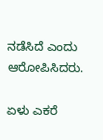ನಡೆಸಿದೆ ಎಂದು ಆರೋಪಿಸಿದರು.

ಏಳು ಎಕರೆ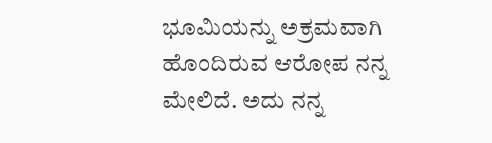ಭೂಮಿಯನ್ನು ಅಕ್ರಮವಾಗಿ ಹೊಂದಿರುವ ಆರೋಪ ನನ್ನ ಮೇಲಿದೆ. ಅದು ನನ್ನ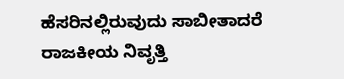ಹೆಸರಿನಲ್ಲಿರುವುದು ಸಾಬೀತಾದರೆ ರಾಜಕೀಯ ನಿವೃತ್ತಿ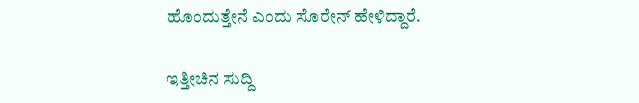ಹೊಂದುತ್ತೇನೆ ಎಂದು ಸೊರೇನ್‌ ಹೇಳಿದ್ದಾರೆ.

ಇತ್ತೀಚಿನ ಸುದ್ದಿ